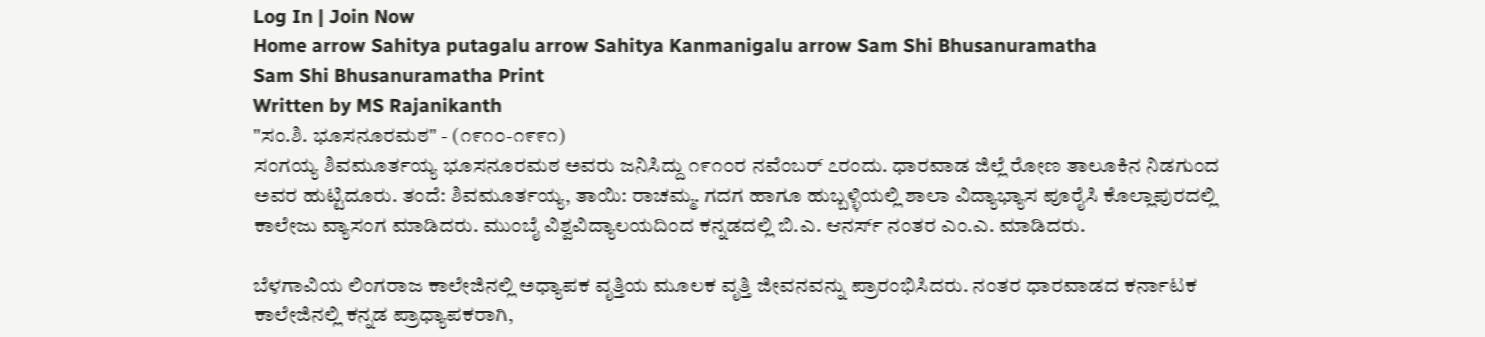Log In | Join Now
Home arrow Sahitya putagalu arrow Sahitya Kanmanigalu arrow Sam Shi Bhusanuramatha
Sam Shi Bhusanuramatha Print
Written by MS Rajanikanth
"ಸಂ.ಶಿ. ಭೂಸನೂರಮಠ" - (೧೯೧೦-೧೯೯೧)
ಸಂಗಯ್ಯ ಶಿವಮೂರ್ತಯ್ಯ ಭೂಸನೂರಮಠ ಅವರು ಜನಿಸಿದ್ದು ೧೯೧೦ರ ನವೆಂಬರ್ ೭ರಂದು. ಧಾರವಾಡ ಜಿಲ್ಲೆ ರೋಣ ತಾಲೂಕಿನ ನಿಡಗುಂದ ಅವರ ಹುಟ್ಟಿದೂರು. ತಂದೆ: ಶಿವಮೂರ್ತಯ್ಯ, ತಾಯಿ: ರಾಚಮ್ಮ. ಗದಗ ಹಾಗೂ ಹುಬ್ಬಳ್ಳಿಯಲ್ಲಿ ಶಾಲಾ ವಿದ್ಯಾಭ್ಯಾಸ ಪೂರೈಸಿ ಕೊಲ್ಲಾಪುರದಲ್ಲಿ ಕಾಲೇಜು ವ್ಯಾಸಂಗ ಮಾಡಿದರು. ಮುಂಬೈ ವಿಶ್ವವಿದ್ಯಾಲಯದಿಂದ ಕನ್ನಡದಲ್ಲಿ ಬಿ.ಎ. ಆನರ್ಸ್ ನಂತರ ಎಂ.ಎ. ಮಾಡಿದರು.

ಬೆಳಗಾವಿಯ ಲಿಂಗರಾಜ ಕಾಲೇಜಿನಲ್ಲಿ ಅಧ್ಯಾಪಕ ವೃತ್ತಿಯ ಮೂಲಕ ವೃತ್ತಿ ಜೀವನವನ್ನು ಪ್ರಾರಂಭಿಸಿದರು. ನಂತರ ಧಾರವಾಡದ ಕರ್ನಾಟಕ ಕಾಲೇಜಿನಲ್ಲಿ ಕನ್ನಡ ಪ್ರಾಧ್ಯಾಪಕರಾಗಿ,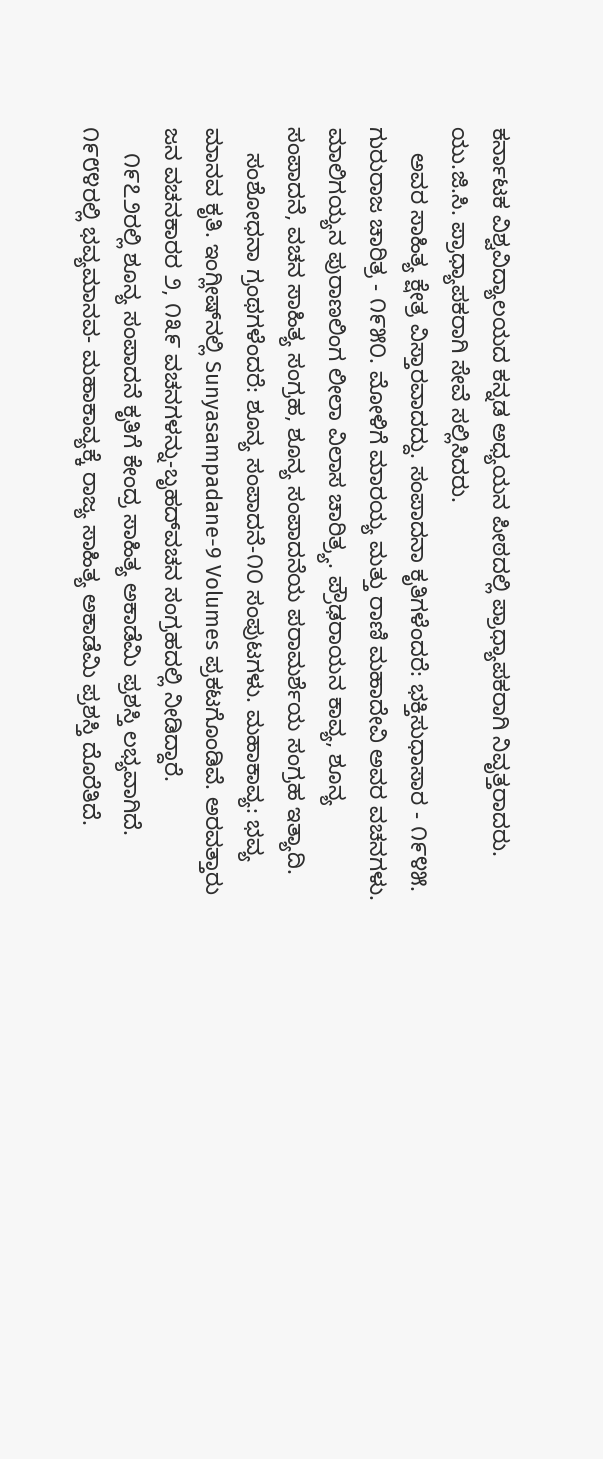ಕರ್ನಾಟಕ ವಿಶ್ವವಿದ್ಯಾಲಯದ ಕನ್ನಡ ಅಧ್ಯಯನ ಪೀಠದಲ್ಲಿ ಪ್ರಾಧ್ಯಾಪಕರಾಗಿ ನಿವೃತ್ತರಾದರು. ಯು.ಜಿ.ಸಿ. ಪ್ರಾಧ್ಯಾಪಕರಾಗಿ ಸೇವೆ ಸಲ್ಲಿಸಿದರು.
    ಅವರ ಸಾಹಿತ್ಯ ಕ್ಷೇತ್ರ ವಿಸ್ತಾರವಾದದ್ದು. ಸಂಪಾದನಾ ಕೃತಿಗಳೆಂದರೆ: ಭಕ್ತಿಸುಧಾಸಾರ - ೧೯೪೫. ಗುರುರಾಜ ಚಾರಿತ್ರ - ೧೯೫೦. ಮೋಳಿಗೆ ಮಾರಯ್ಯ ಮತ್ತು ರಾಣಿ ಮಹಾದೇವಿ ಅವರ ವಚನಗಳು. ಮಾಲಿಗಯ್ಯನ ಪುರಾಣಲಿಂಗ ಲೀಲಾ ವಿಲಾಸ ಚಾರಿತ್ರ್ಯ. ಪ್ರೌಢರಾಯನ ಕಾವ್ಯ, ಶೂನ್ಯ ಸಂಪಾದನೆ, ವಚನ ಸಾಹಿತ್ಯ ಸಂಗ್ರಹ, ಶೂನ್ಯ ಸಂಪಾದನೆಯ ಪರಾಮರ್ಶೆಯ ಸಂಗ್ರಹ ಇತ್ಯಾದಿ.
    ಸಂಶೋಧನಾ ಗ್ರಂಥಗಳೆಂದರೆ: ಶೂನ್ಯ ಸಂಪಾದನೆ-೧೦ ಸಂಪುಟಗಳು. ಮಹಾಕಾವ್ಯ: ಭವ್ಯ ಮಾನವ ಕೃತಿ. ಇಂಗ್ಲೀಷ್‍ನಲ್ಲಿ Sunyasampadane-9 Volumes ಪ್ರಕಟಗೊಂಡಿವೆ. ಅರವತ್ತಾರು ಜನ ವಚನಕಾರರ ೨, ೧೩೯ ವಚನಗಳನ್ನು-ಬೃಹದ್‍ವಚನ ಸಂಗ್ರಹದಲ್ಲಿ ನೀಡಿದ್ದಾರೆ.
    ೧೯೭೨ರಲ್ಲಿ ಶೂನ್ಯ ಸಂಪಾದನೆ ಕೃತಿಗೆ ಕೇಂದ್ರ ಸಾಹಿತ್ಯ ಅಕಾಡೆಮಿ ಪ್ರಶಸ್ತಿ ಲಭ್ಯವಾಗಿದೆ. ೧೯೮೪ರಲ್ಲಿ ಭವ್ಯಮಾನವ- ಮಹಾಕಾವ್ಯಕ್ಕೆ ರಾಜ್ಯ ಸಾಹಿತ್ಯ ಅಕಾಡೆಮಿ ಪ್ರಶಸ್ತಿ ದೊರೆತಿದೆ.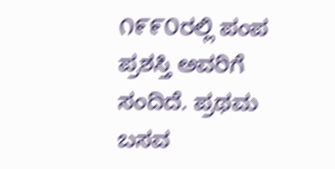೧೯೯೦ರಲ್ಲಿ ಪಂಪ ಪ್ರಶಸ್ತಿ ಅವರಿಗೆ ಸಂದಿದೆ. ಪ್ರಥಮ ಬಸವ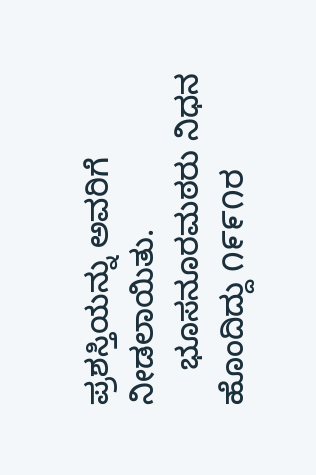ಪ್ರಶಸ್ತಿಯನ್ನು ಅವರಿಗೆ ನೀಡಲಾಯಿತು.
    ಭೂಸನೂರಮಠರು ನಿಧನ ಹೊಂದಿದ್ದು ೧೯೯೧ರ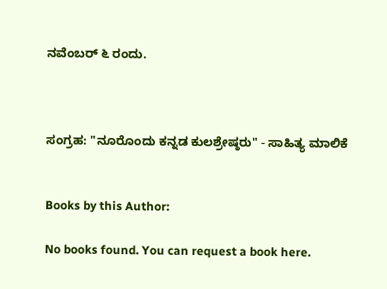ನವೆಂಬರ್ ೬ ರಂದು.



ಸಂಗ್ರಹ: "ನೂರೊಂದು ಕನ್ನಡ ಕುಲಶ್ರೇಷ್ಠರು" - ಸಾಹಿತ್ಯ ಮಾಲಿಕೆ


Books by this Author:

No books found. You can request a book here.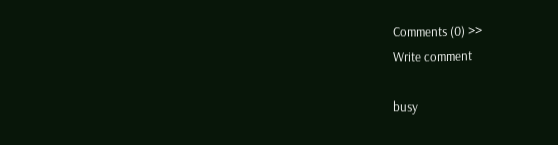Comments (0) >>
Write comment

busy